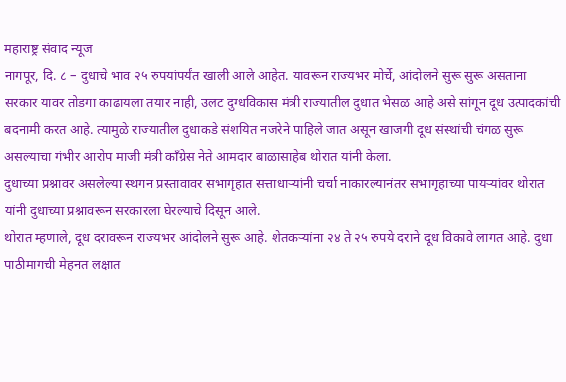महाराष्ट्र संवाद न्यूज
नागपूर, दि. ८ – दुधाचे भाव २५ रुपयांपर्यंत खाली आले आहेत. यावरून राज्यभर मोर्चे, आंदोलने सुरू सुरू असताना सरकार यावर तोडगा काढायला तयार नाही, उलट दुग्धविकास मंत्री राज्यातील दुधात भेसळ आहे असे सांगून दूध उत्पादकांची बदनामी करत आहे. त्यामुळे राज्यातील दुधाकडे संशयित नजरेने पाहिले जात असून खाजगी दूध संस्थांची चंगळ सुरू असल्याचा गंभीर आरोप माजी मंत्री काँग्रेस नेते आमदार बाळासाहेब थोरात यांनी केला.
दुधाच्या प्रश्नावर असलेल्या स्थगन प्रस्तावावर सभागृहात सत्ताधाऱ्यांनी चर्चा नाकारल्यानंतर सभागृहाच्या पायऱ्यांवर थोरात यांनी दुधाच्या प्रश्नावरून सरकारला घेरल्याचे दिसून आले.
थोरात म्हणाले, दूध दरावरून राज्यभर आंदोलने सुरू आहे. शेतकऱ्यांना २४ ते २५ रुपये दराने दूध विकावे लागत आहे. दुधा पाठीमागची मेहनत लक्षात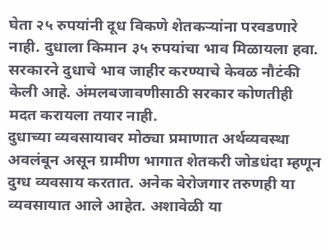घेता २५ रुपयांनी दूध विकणे शेतकऱ्यांना परवडणारे नाही. दुधाला किमान ३५ रुपयांचा भाव मिळायला हवा. सरकारने दुधाचे भाव जाहीर करण्याचे केवळ नौटंकी केली आहे. अंमलबजावणीसाठी सरकार कोणतीही मदत करायला तयार नाही.
दुधाच्या व्यवसायावर मोठ्या प्रमाणात अर्थव्यवस्था अवलंबून असून ग्रामीण भागात शेतकरी जोडधंदा म्हणून दुग्ध व्यवसाय करतात. अनेक बेरोजगार तरुणही या व्यवसायात आले आहेत. अशावेळी या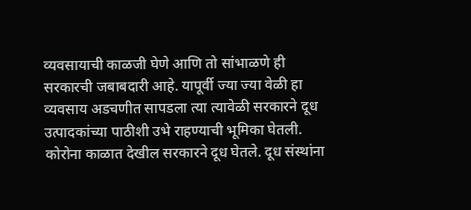व्यवसायाची काळजी घेणे आणि तो सांभाळणे ही सरकारची जबाबदारी आहे. यापूर्वी ज्या ज्या वेळी हा व्यवसाय अडचणीत सापडला त्या त्यावेळी सरकारने दूध उत्पादकांच्या पाठीशी उभे राहण्याची भूमिका घेतली.
कोरोना काळात देखील सरकारने दूध घेतले. दूध संस्थांना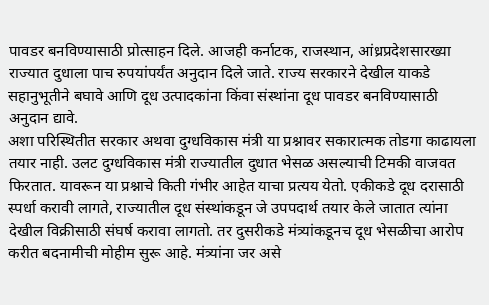पावडर बनविण्यासाठी प्रोत्साहन दिले. आजही कर्नाटक, राजस्थान, आंध्रप्रदेशसारख्या राज्यात दुधाला पाच रुपयांपर्यंत अनुदान दिले जाते. राज्य सरकारने देखील याकडे सहानुभूतीने बघावे आणि दूध उत्पादकांना किंवा संस्थांना दूध पावडर बनविण्यासाठी अनुदान द्यावे.
अशा परिस्थितीत सरकार अथवा दुग्धविकास मंत्री या प्रश्नावर सकारात्मक तोडगा काढायला तयार नाही. उलट दुग्धविकास मंत्री राज्यातील दुधात भेसळ असल्याची टिमकी वाजवत फिरतात. यावरून या प्रश्नाचे किती गंभीर आहेत याचा प्रत्यय येतो. एकीकडे दूध दरासाठी स्पर्धा करावी लागते, राज्यातील दूध संस्थांकडून जे उपपदार्थ तयार केले जातात त्यांना देखील विक्रीसाठी संघर्ष करावा लागतो. तर दुसरीकडे मंत्र्यांकडूनच दूध भेसळीचा आरोप करीत बदनामीची मोहीम सुरू आहे. मंत्र्यांना जर असे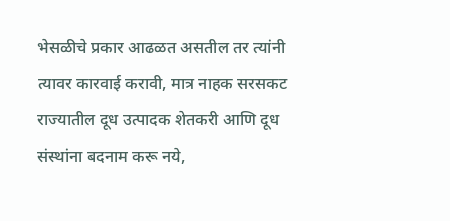भेसळीचे प्रकार आढळत असतील तर त्यांनी त्यावर कारवाई करावी, मात्र नाहक सरसकट राज्यातील दूध उत्पादक शेतकरी आणि दूध संस्थांना बदनाम करू नये,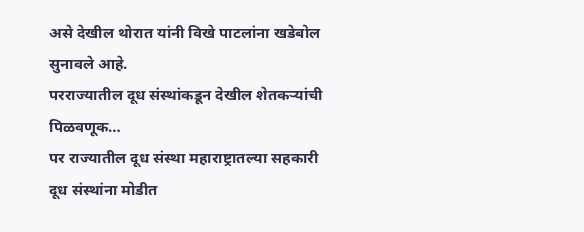असे देखील थोरात यांनी विखे पाटलांना खडेबोल सुनावले आहे.
परराज्यातील दूध संस्थांकडून देखील शेतकऱ्यांची पिळवणूक…
पर राज्यातील दूध संस्था महाराष्ट्रातल्या सहकारी दूध संस्थांना मोडीत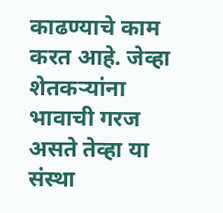काढण्याचे काम करत आहे. जेव्हा शेतकऱ्यांना भावाची गरज असते तेव्हा या संस्था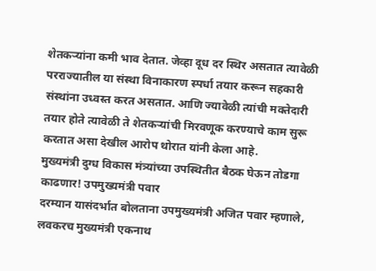शेतकऱ्यांना कमी भाव देतात. जेव्हा दूध दर स्थिर असतात त्यावेळी परराज्यातील या संस्था विनाकारण स्पर्धा तयार करून सहकारी संस्थांना उध्वस्त करत असतात. आणि ज्यावेळी त्यांची मक्तेदारी तयार होते त्यावेळी ते शेतकऱ्यांची मिरवणूक करण्याचे काम सुरू करतात असा देखील आरोप थोरात यांनी केला आहे.
मुख्यमंत्री दुग्ध विकास मंत्र्यांच्या उपस्थितीत बैठक घेऊन तोडगा काढणार! उपमुख्यमंत्री पवार
दरम्यान यासंदर्भात बोलताना उपमुख्यमंत्री अजित पवार म्हणाले, लवकरच मुख्यमंत्री एकनाथ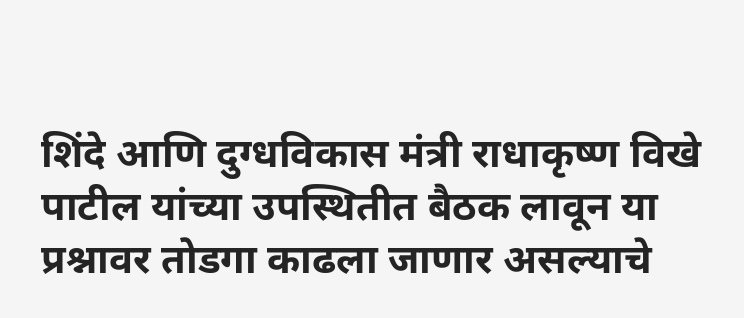शिंदे आणि दुग्धविकास मंत्री राधाकृष्ण विखे पाटील यांच्या उपस्थितीत बैठक लावून या प्रश्नावर तोडगा काढला जाणार असल्याचे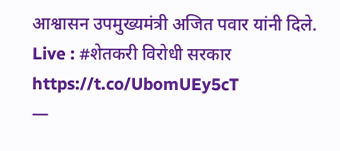आश्वासन उपमुख्यमंत्री अजित पवार यांनी दिले.
Live : #शेतकरी विरोधी सरकार https://t.co/UbomUEy5cT
—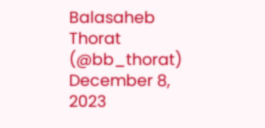Balasaheb Thorat (@bb_thorat) December 8, 2023